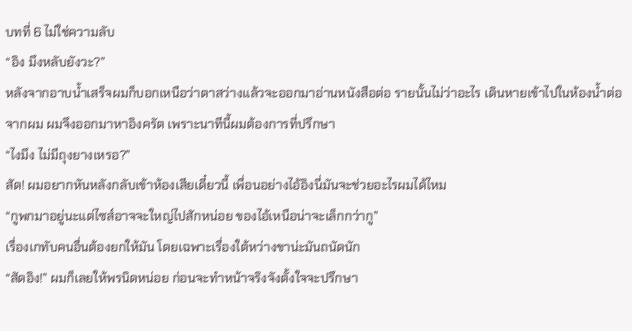บทที่ 6 ไม่ใช่ความลับ
“อิง มึงหลับยังวะ?”
หลังจากอาบน้ำเสร็จผมก็บอกเหนือว่าตาสว่างแล้วจะออกมาอ่านหนังสือต่อ รายนั้นไม่ว่าอะไร เดินหายเข้าไปในห้องน้ำต่อจากผม ผมจึงออกมาหาอิงครัต เพราะนาทีนี้ผมต้องการที่ปรึกษา
“ไงมึง ไม่มีถุงยางเหรอ?”
สัด! ผมอยากหันหลังกลับเข้าห้องเสียเดี๋ยวนี้ เพื่อนอย่างไอ้อิงนี่มันจะช่วยอะไรผมได้ไหม
“กูพกมาอยู่นะแต่ไซส์อาจจะใหญ่ไปสักหน่อย ของไอ้เหนือน่าจะเล็กกว่ากู”
เรื่องเกทับคนอื่นต้องยกให้มัน โดยเฉพาะเรื่องใต้หว่างขาน่ะมันถนัดนัก
“สัดอิง!” ผมก็เลยให้พรนิดหน่อย ก่อนจะทำหน้าจริงจังตั้งใจจะปรึกษา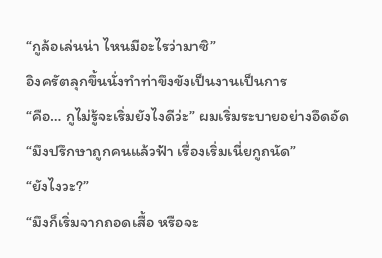“กูล้อเล่นน่า ไหนมีอะไรว่ามาซิ”
อิงครัตลุกขึ้นนั่งทำท่าขึงขังเป็นงานเป็นการ
“คือ… กูไม่รู้จะเริ่มยังไงดีว่ะ” ผมเริ่มระบายอย่างอึดอัด
“มึงปรึกษาถูกคนแล้วฟ้า เรื่องเริ่มเนี่ยกูถนัด”
“ยังไงวะ?”
“มึงก็เริ่มจากถอดเสื้อ หรือจะ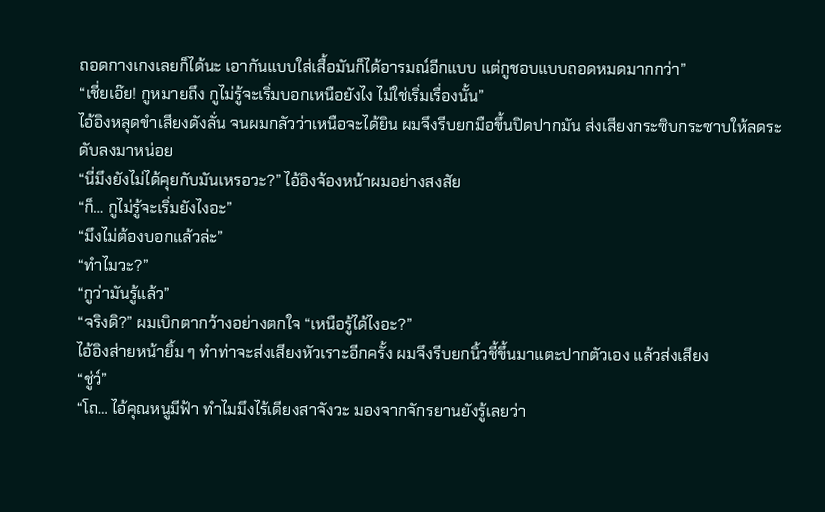ถอดกางเกงเลยก็ได้นะ เอากันแบบใส่เสื้อมันก็ได้อารมณ์อีกแบบ แต่กูชอบแบบถอดหมดมากกว่า”
“เชี่ยเอ๊ย! กูหมายถึง กูไม่รู้จะเริ่มบอกเหนือยังไง ไม่ใช่เริ่มเรื่องนั้น”
ไอ้อิงหลุดขำเสียงดังลั่น จนผมกลัวว่าเหนือจะได้ยิน ผมจึงรีบยกมือขึ้นปิดปากมัน ส่งเสียงกระซิบกระซาบให้ลดระดับลงมาหน่อย
“นี่มึงยังไม่ได้คุยกับมันเหรอวะ?” ไอ้อิงจ้องหน้าผมอย่างสงสัย
“ก็… กูไม่รู้จะเริ่มยังไงอะ”
“มึงไม่ต้องบอกแล้วล่ะ”
“ทำไมวะ?”
“กูว่ามันรู้แล้ว”
“จริงดิ?” ผมเบิกตากว้างอย่างตกใจ “เหนือรู้ได้ไงอะ?”
ไอ้อิงส่ายหน้ายิ้ม ๆ ทำท่าจะส่งเสียงหัวเราะอีกครั้ง ผมจึงรีบยกนิ้วชี้ขึ้นมาแตะปากตัวเอง แล้วส่งเสียง
“ชู่ว์”
“โถ… ไอ้คุณหนูมีฟ้า ทำไมมึงไร้เดียงสาจังวะ มองจากจักรยานยังรู้เลยว่า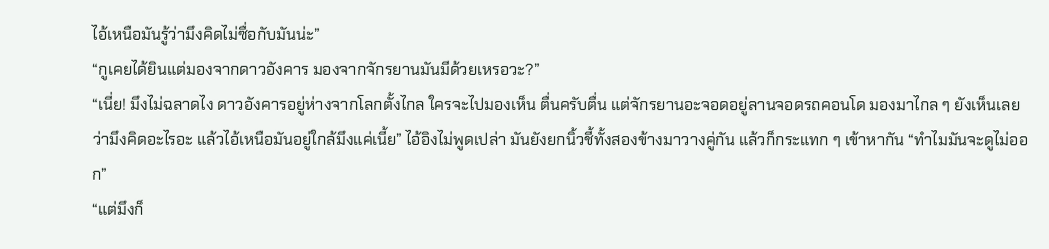ไอ้เหนือมันรู้ว่ามึงคิดไม่ซื่อกับมันน่ะ”
“กูเคยได้ยินแต่มองจากดาวอังคาร มองจากจักรยานมันมีด้วยเหรอวะ?”
“เนี่ย! มึงไม่ฉลาดไง ดาวอังคารอยู่ห่างจากโลกตั้งไกล ใครจะไปมองเห็น ตื่นครับตื่น แต่จักรยานอะจอดอยู่ลานจอดรถคอนโด มองมาไกล ๆ ยังเห็นเลยว่ามึงคิดอะไรอะ แล้วไอ้เหนือมันอยู่ใกล้มึงแค่เนี้ย” ไอ้อิงไม่พูดเปล่า มันยังยกนิ้วชี้ทั้งสองข้างมาวางคู่กัน แล้วก็กระแทก ๆ เข้าหากัน “ทำไมมันจะดูไม่ออก”
“แต่มึงก็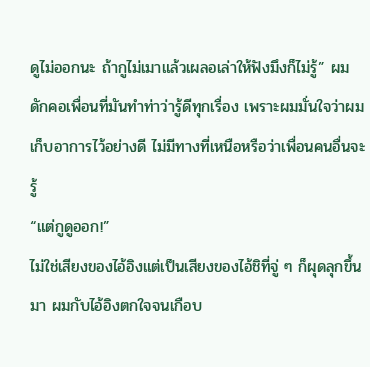ดูไม่ออกนะ ถ้ากูไม่เมาแล้วเผลอเล่าให้ฟังมึงก็ไม่รู้” ผมดักคอเพื่อนที่มันทำท่าว่ารู้ดีทุกเรื่อง เพราะผมมั่นใจว่าผมเก็บอาการไว้อย่างดี ไม่มีทางที่เหนือหรือว่าเพื่อนคนอื่นจะรู้
“แต่กูดูออก!”
ไม่ใช่เสียงของไอ้อิงแต่เป็นเสียงของไอ้ชิที่จู่ ๆ ก็ผุดลุกขึ้นมา ผมกับไอ้อิงตกใจจนเกือบ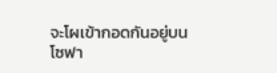จะโผเข้ากอดกันอยู่บนโซฟา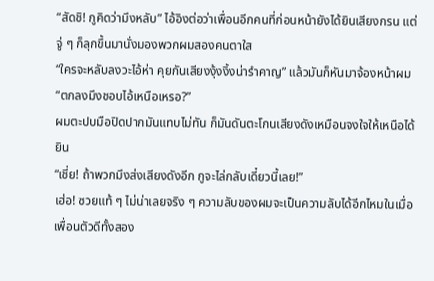“สัดชิ! กูคิดว่ามึงหลับ” ไอ้อิงต่อว่าเพื่อนอีกคนที่ก่อนหน้ายังได้ยินเสียงกรน แต่จู่ ๆ ก็ลุกขึ้นมานั่งมองพวกผมสองคนตาใส
“ใครจะหลับลงวะไอ้ห่า คุยกันเสียงงุ้งงิ้งน่ารำคาญ” แล้วมันก็หันมาจ้องหน้าผม “ตกลงมึงชอบไอ้เหนือเหรอ?”
ผมตะปบมือปิดปากมันแทบไม่ทัน ก็มันดันตะโกนเสียงดังเหมือนจงใจให้เหนือได้ยิน
“เชี่ย! ถ้าพวกมึงส่งเสียงดังอีก กูจะไล่กลับเดี๋ยวนี้เลย!”
เฮ่อ! ซวยแท้ ๆ ไม่น่าเลยจริง ๆ ความลับของผมจะเป็นความลับได้อีกไหมในเมื่อเพื่อนตัวดีทั้งสอง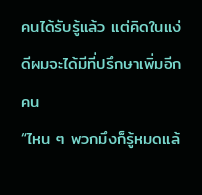คนได้รับรู้แล้ว แต่คิดในแง่ดีผมจะได้มีที่ปรึกษาเพิ่มอีกคน
“ไหน ๆ พวกมึงก็รู้หมดแล้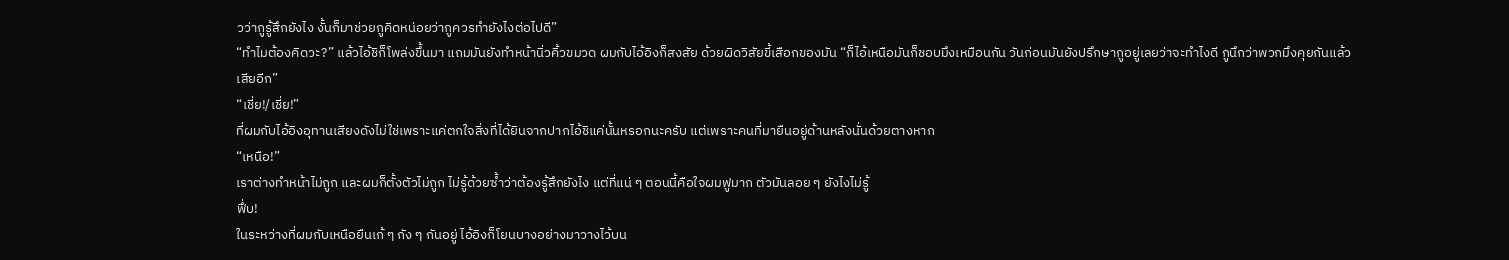วว่ากูรู้สึกยังไง งั้นก็มาช่วยกูคิดหน่อยว่ากูควรทำยังไงต่อไปดี”
“ทำไมต้องคิดวะ?” แล้วไอ้ชิก็โพล่งขึ้นมา แถมมันยังทำหน้านิ่วคิ้วขมวด ผมกับไอ้อิงก็สงสัย ด้วยผิดวิสัยขี้เสือกของมัน “ก็ไอ้เหนือมันก็ชอบมึงเหมือนกัน วันก่อนมันยังปรึกษากูอยู่เลยว่าจะทำไงดี กูนึกว่าพวกมึงคุยกันแล้วเสียอีก”
“เชี่ย!/เชี่ย!”
ที่ผมกับไอ้อิงอุทานเสียงดังไม่ใช่เพราะแค่ตกใจสิ่งที่ได้ยินจากปากไอ้ชิแค่นั้นหรอกนะครับ แต่เพราะคนที่มายืนอยู่ด้านหลังนั่นด้วยตางหาก
“เหนือ!”
เราต่างทำหน้าไม่ถูก และผมก็ตั้งตัวไม่ถูก ไม่รู้ด้วยซ้ำว่าต้องรู้สึกยังไง แต่ที่แน่ ๆ ตอนนี้คือใจผมฟูมาก ตัวมันลอย ๆ ยังไงไม่รู้
ฟึ่บ!
ในระหว่างที่ผมกับเหนือยืนเก้ ๆ กัง ๆ กันอยู่ ไอ้อิงก็โยนบางอย่างมาวางไว้บน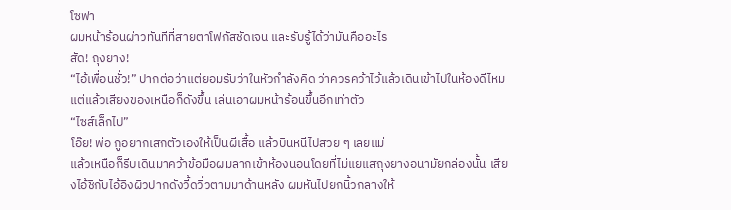โซฟา
ผมหน้าร้อนผ่าวทันทีที่สายตาโฟกัสชัดเจน และรับรู้ได้ว่ามันคืออะไร
สัด! ถุงยาง!
“ไอ้เพื่อนชั่ว!” ปากต่อว่าแต่ยอมรับว่าในหัวกำลังคิด ว่าควรคว้าไว้แล้วเดินเข้าไปในห้องดีไหม แต่แล้วเสียงของเหนือก็ดังขึ้น เล่นเอาผมหน้าร้อนขึ้นอีกเท่าตัว
“ไซส์เล็กไป”
โอ๊ย! พ่อ กูอยากเสกตัวเองให้เป็นผีเสื้อ แล้วบินหนีไปสวย ๆ เลยแม่
แล้วเหนือก็รีบเดินมาคว้าข้อมือผมลากเข้าห้องนอนโดยที่ไม่แยแสถุงยางอนามัยกล่องนั้น เสียงไอ้ชิกับไอ้อิงผิวปากดังวี้ดวิ่วตามมาด้านหลัง ผมหันไปยกนิ้วกลางให้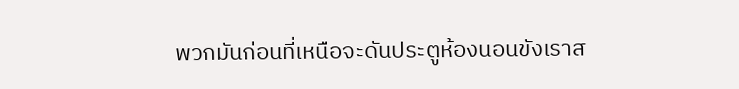พวกมันก่อนที่เหนือจะดันประตูห้องนอนขังเราส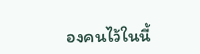องคนไว้ในนี้